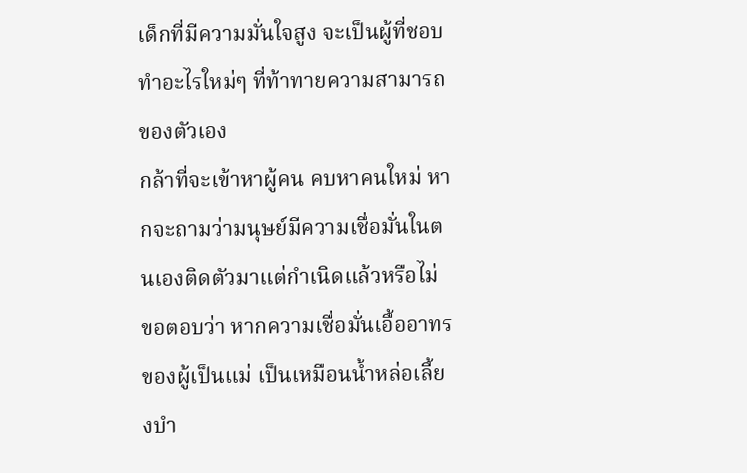เด็กที่มีความมั่นใจสูง จะเป็นผู้ที่ชอบทำอะไรใหม่ๆ ที่ท้าทายความสามารถของตัวเอง
กล้าที่จะเข้าหาผู้คน คบหาคนใหม่ หากจะถามว่ามนุษย์มีความเชื่อมั่นในตนเองติดตัวมาแต่กำเนิดแล้วหรือไม่
ขอตอบว่า หากความเชื่อมั่นเอื้ออาทรของผู้เป็นแม่ เป็นเหมือนน้ำหล่อเลี้ยงบำ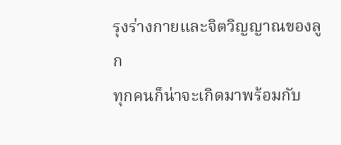รุงร่างกายและจิตวิญญาณของลูก
ทุกคนก็น่าจะเกิดมาพร้อมกับ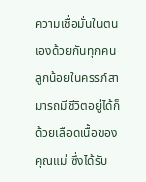ความเชื่อมั่นในตนเองด้วยกันทุกคน
ลูกน้อยในครรภ์สามารถมีชีวิตอยู่ได้ก็ด้วยเลือดเนื้อของคุณแม่ ซึ่งได้รับ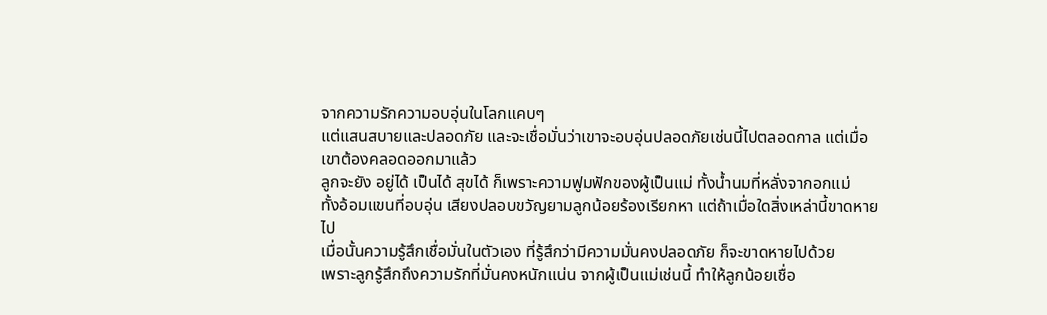จากความรักความอบอุ่นในโลกแคบๆ
แต่แสนสบายและปลอดภัย และจะเชื่อมั่นว่าเขาจะอบอุ่นปลอดภัยเช่นนี้ไปตลอดกาล แต่เมื่อเขาต้องคลอดออกมาแล้ว
ลูกจะยัง อยู่ได้ เป็นได้ สุขได้ ก็เพราะความฟูมฟักของผู้เป็นแม่ ทั้งน้ำนมที่หลั่งจากอกแม่
ทั้งอ้อมแขนที่อบอุ่น เสียงปลอบขวัญยามลูกน้อยร้องเรียกหา แต่ถ้าเมื่อใดสิ่งเหล่านี้ขาดหายไป
เมื่อนั้นความรู้สึกเชื่อมั่นในตัวเอง ที่รู้สึกว่ามีความมั่นคงปลอดภัย ก็จะขาดหายไปด้วย
เพราะลูกรู้สึกถึงความรักที่มั่นคงหนักแน่น จากผู้เป็นแม่เช่นนี้ ทำให้ลูกน้อยเชื่อ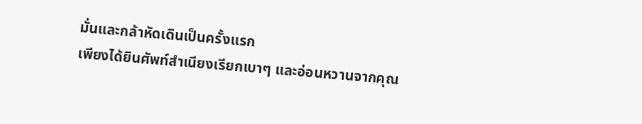มั่นและกล้าหัดเดินเป็นครั้งแรก
เพียงได้ยินศัพท์สำเนียงเรียกเบาๆ และอ่อนหวานจากคุณ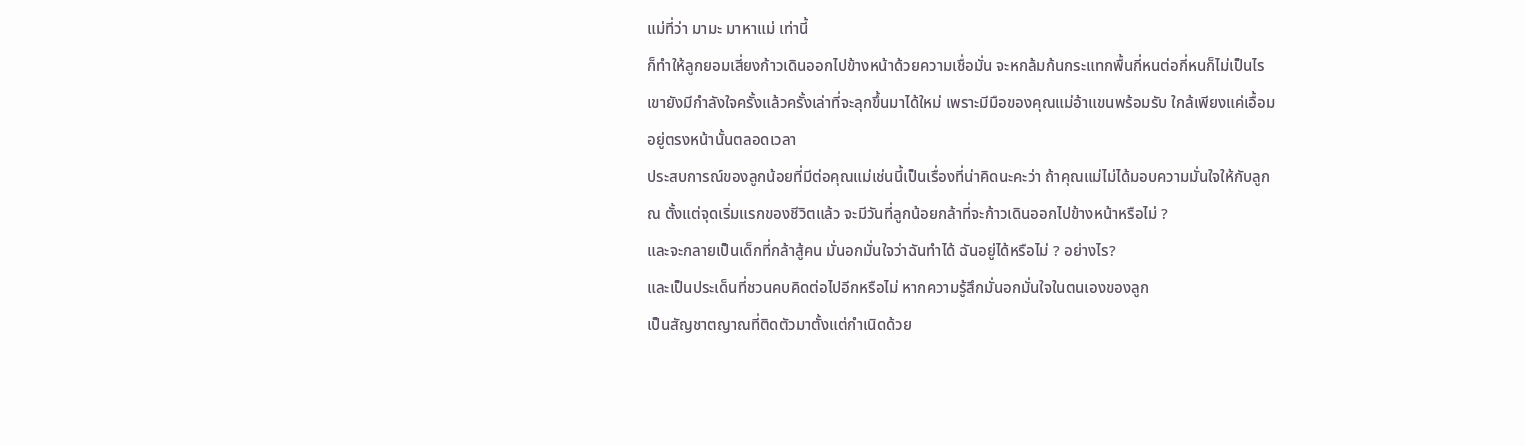แม่ที่ว่า มามะ มาหาแม่ เท่านี้
ก็ทำให้ลูกยอมเสี่ยงก้าวเดินออกไปข้างหน้าด้วยความเชื่อมั่น จะหกล้มก้นกระแทกพื้นกี่หนต่อกี่หนก็ไม่เป็นไร
เขายังมีกำลังใจครั้งแล้วครั้งเล่าที่จะลุกขึ้นมาได้ใหม่ เพราะมีมือของคุณแม่อ้าแขนพร้อมรับ ใกล้เพียงแค่เอื้อม
อยู่ตรงหน้านั้นตลอดเวลา
ประสบการณ์ของลูกน้อยที่มีต่อคุณแม่เช่นนี้เป็นเรื่องที่น่าคิดนะคะว่า ถ้าคุณแม่ไม่ได้มอบความมั่นใจให้กับลูก
ณ ตั้งแต่จุดเริ่มแรกของชีวิตแล้ว จะมีวันที่ลูกน้อยกล้าที่จะก้าวเดินออกไปข้างหน้าหรือไม่ ?
และจะกลายเป็นเด็กที่กล้าสู้คน มั่นอกมั่นใจว่าฉันทำได้ ฉันอยู่ได้หรือไม่ ? อย่างไร?
และเป็นประเด็นที่ชวนคบคิดต่อไปอีกหรือไม่ หากความรู้สึกมั่นอกมั่นใจในตนเองของลูก
เป็นสัญชาตญาณที่ติดตัวมาตั้งแต่กำเนิดด้วย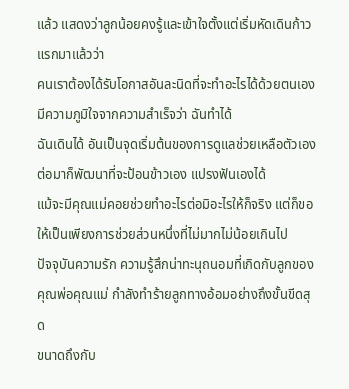แล้ว แสดงว่าลูกน้อยคงรู้และเข้าใจตั้งแต่เริ่มหัดเดินก้าวแรกมาแล้วว่า
คนเราต้องได้รับโอกาสอันละนิดที่จะทำอะไรได้ด้วยตนเอง มีความภูมิใจจากความสำเร็จว่า ฉันทำได้
ฉันเดินได้ อันเป็นจุดเริ่มต้นของการดูแลช่วยเหลือตัวเอง ต่อมาก็พัฒนาที่จะป้อนข้าวเอง แปรงฟันเองได้
แม้จะมีคุณแม่คอยช่วยทำอะไรต่อมิอะไรให้ก็จริง แต่ก็ขอให้เป็นเพียงการช่วยส่วนหนึ่งที่ไม่มากไม่น้อยเกินไป
ปัจจุบันความรัก ความรู้สึกน่าทะนุถนอมที่เกิดกับลูกของคุณพ่อคุณแม่ กำลังทำร้ายลูกทางอ้อมอย่างถึงขั้นขีดสุด
ขนาดถึงกับ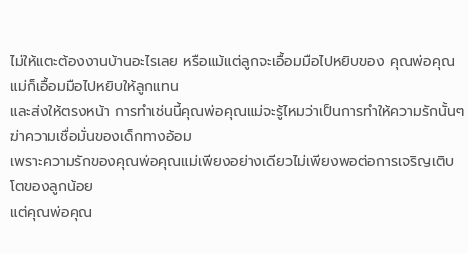ไม่ให้แตะต้องงานบ้านอะไรเลย หรือแม้แต่ลูกจะเอื้อมมือไปหยิบของ คุณพ่อคุณแม่ก็เอื้อมมือไปหยิบให้ลูกแทน
และส่งให้ตรงหน้า การทำเช่นนี้คุณพ่อคุณแม่จะรู้ไหมว่าเป็นการทำให้ความรักนั้นๆ ฆ่าความเชื่อมั่นของเด็กทางอ้อม
เพราะความรักของคุณพ่อคุณแม่เพียงอย่างเดียวไม่เพียงพอต่อการเจริญเติบโตของลูกน้อย
แต่คุณพ่อคุณ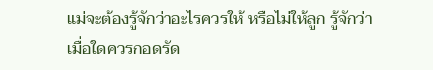แม่จะต้องรู้จักว่าอะไรควรให้ หรือไม่ให้ลูก รู้จักว่าเมื่อใดควรกอดรัด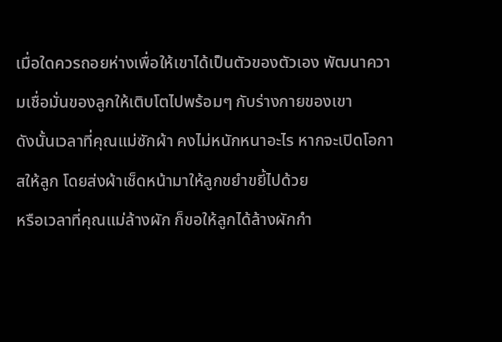เมื่อใดควรถอยห่างเพื่อให้เขาได้เป็นตัวของตัวเอง พัฒนาความเชื่อมั่นของลูกให้เติบโตไปพร้อมๆ กับร่างกายของเขา
ดังนั้นเวลาที่คุณแม่ซักผ้า คงไม่หนักหนาอะไร หากจะเปิดโอกาสให้ลูก โดยส่งผ้าเช็ดหน้ามาให้ลูกขยำขยี้ไปด้วย
หรือเวลาที่คุณแม่ล้างผัก ก็ขอให้ลูกได้ล้างผักกำ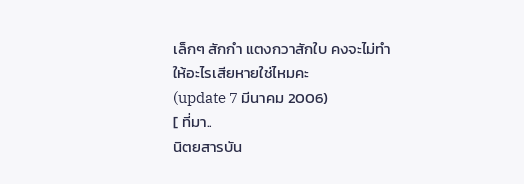เล็กๆ สักกำ แตงกวาสักใบ คงจะไม่ทำให้อะไรเสียหายใช่ไหมคะ
(update 7 มีนาคม 2006)
[ ที่มา..
นิตยสารบัน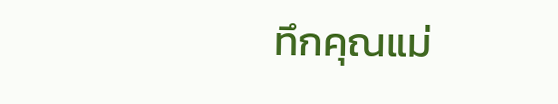ทึกคุณแม่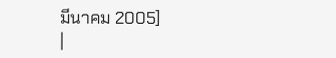มีนาคม 2005]
|